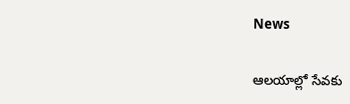News

ఆలయాల్లో సేవకు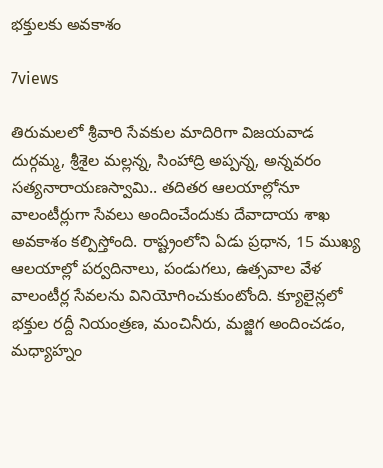భక్తులకు అవకాశం

7views

తిరుమలలో శ్రీవారి సేవకుల మాదిరిగా విజయవాడ దుర్గమ్మ, శ్రీశైల మల్లన్న, సింహాద్రి అప్పన్న, అన్నవరం సత్యనారాయణస్వామి.. తదితర ఆలయాల్లోనూ వాలంటీర్లుగా సేవలు అందించేందుకు దేవాదాయ శాఖ అవకాశం కల్పిస్తోంది. రాష్ట్రంలోని ఏడు ప్రధాన, 15 ముఖ్య ఆలయాల్లో పర్వదినాలు, పండుగలు, ఉత్సవాల వేళ వాలంటీర్ల సేవలను వినియోగించుకుంటోంది. క్యూలైన్లలో భక్తుల రద్దీ నియంత్రణ, మంచినీరు, మజ్జిగ అందించడం, మధ్యాహ్నం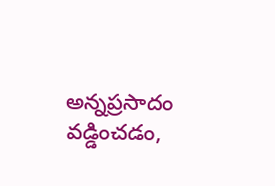అన్నప్రసాదం వడ్డించడం,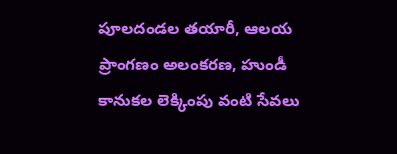పూలదండల తయారీ, ఆలయ ప్రాంగణం అలంకరణ, హుండీ కానుకల లెక్కింపు వంటి సేవలు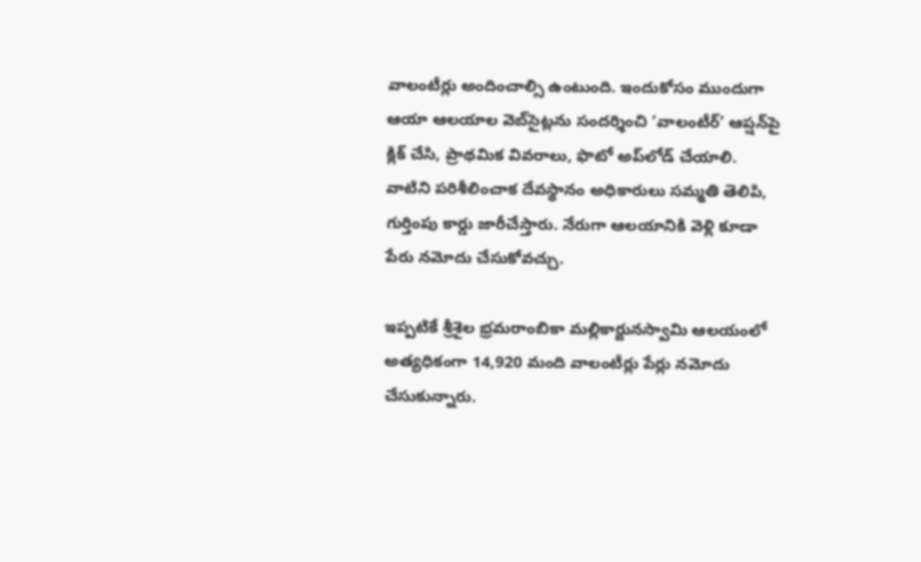వాలంటీర్లు అందించాల్సి ఉంటుంది. ఇందుకోసం ముందుగా ఆయా ఆలయాల వెబ్‌సైట్లను సందర్శించి ‘వాలంటీర్‌’ ఆప్షన్‌పై క్లిక్‌ చేసి, ప్రాథమిక వివరాలు, ఫొటో అప్‌లోడ్‌ చేయాలి. వాటిని పరిశీలించాక దేవస్థానం అధికారులు సమ్మతి తెలిపి, గుర్తింపు కార్డు జారీచేస్తారు. నేరుగా ఆలయానికి వెళ్లి కూడా పేరు నమోదు చేసుకోవచ్చు.

ఇప్పటికే శ్రీశైల భ్రమరాంబికా మల్లికార్జునస్వామి ఆలయంలో అత్యధికంగా 14,920 మంది వాలంటీర్లు పేర్లు నమోదు చేసుకున్నారు.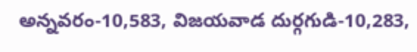అన్నవరం-10,583, విజయవాడ దుర్గగుడి-10,283,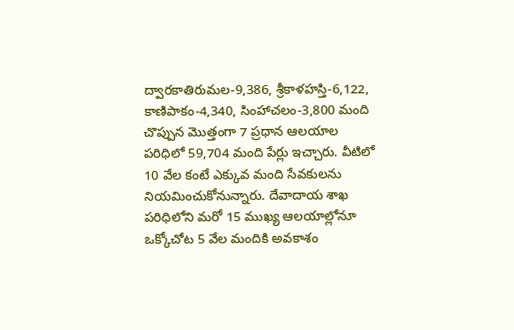ద్వారకాతిరుమల-9,386, శ్రీకాళహస్తి-6,122, కాణిపాకం-4,340, సింహాచలం-3,800 మంది చొప్పున మొత్తంగా 7 ప్రధాన ఆలయాల పరిధిలో 59,704 మంది పేర్లు ఇచ్చారు. వీటిలో 10 వేల కంటే ఎక్కువ మంది సేవకులను నియమించుకోనున్నారు. దేవాదాయ శాఖ పరిధిలోని మరో 15 ముఖ్య ఆలయాల్లోనూ ఒక్కోచోట 5 వేల మందికి అవకాశం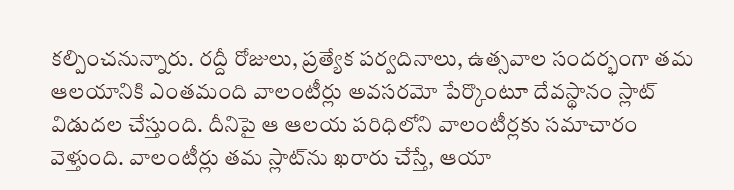కల్పించనున్నారు. రద్దీ రోజులు, ప్రత్యేక పర్వదినాలు, ఉత్సవాల సందర్భంగా తమ ఆలయానికి ఎంతమంది వాలంటీర్లు అవసరమో పేర్కొంటూ దేవస్థానం స్లాట్‌ విడుదల చేస్తుంది. దీనిపై ఆ ఆలయ పరిధిలోని వాలంటీర్లకు సమాచారం వెళ్తుంది. వాలంటీర్లు తమ స్లాట్‌ను ఖరారు చేస్తే, ఆయా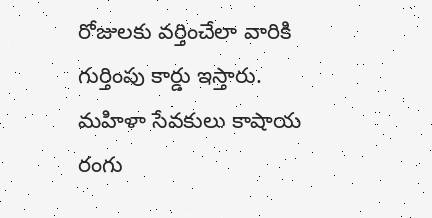రోజులకు వర్తించేలా వారికి గుర్తింపు కార్డు ఇస్తారు. మహిళా సేవకులు కాషాయ రంగు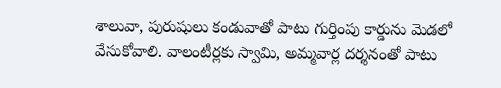శాలువా, పురుషులు కండువాతో పాటు గుర్తింపు కార్డును మెడలో వేసుకోవాలి. వాలంటీర్లకు స్వామి, అమ్మవార్ల దర్శనంతో పాటు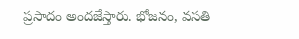ప్రసాదం అందజేస్తారు. భోజనం, వసతి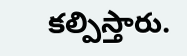కల్పిస్తారు.